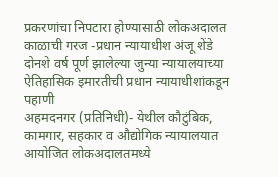प्रकरणांचा निपटारा होण्यासाठी लोकअदालत काळाची गरज -प्रधान न्यायाधीश अंजू शेंडे
दोनशे वर्ष पूर्ण झालेल्या जुन्या न्यायालयाच्या ऐतिहासिक इमारतीची प्रधान न्यायाधीशांकडून पहाणी
अहमदनगर (प्रतिनिधी)- येथील कौटुंबिक, कामगार, सहकार व औद्योगिक न्यायालयात आयोजित लोकअदालतमध्ये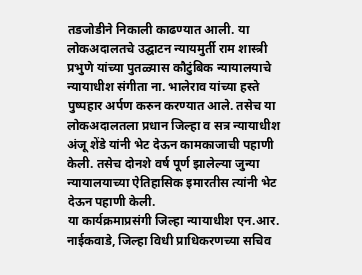तडजोडीने निकाली काढण्यात आली. या लोकअदालतचे उद्घाटन न्यायमुर्ती राम शास्त्री प्रभुणे यांच्या पुतळ्यास कौटुंबिक न्यायालयाचे न्यायाधीश संगीता ना. भालेराव यांच्या हस्ते पुष्पहार अर्पण करुन करण्यात आले. तसेच या लोकअदालतला प्रधान जिल्हा व सत्र न्यायाधीश अंजू शेंडे यांनी भेट देऊन कामकाजाची पहाणी केली. तसेच दोनशे वर्ष पूर्ण झालेल्या जुन्या न्यायालयाच्या ऐतिहासिक इमारतीस त्यांनी भेट देऊन पहाणी केली.
या कार्यक्रमाप्रसंगी जिल्हा न्यायाधीश एन.आर. नाईकवाडे, जिल्हा विधी प्राधिकरणच्या सचिव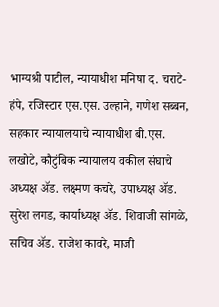भाग्यश्री पाटील, न्यायाधीश मनिषा द. चराटे-हंपे, रजिस्टार एस.एस. उल्हाने, गणेश सब्बन, सहकार न्यायालयाचे न्यायाधीश बी.एस. लखोटे, कौटुंबिक न्यायालय वकील संघाचे अध्यक्ष ॲड. लक्ष्मण कचरे, उपाध्यक्ष ॲड. सुरेश लगड, कार्याध्यक्ष ॲड. शिवाजी सांगळे, सचिव ॲड. राजेश कावरे, माजी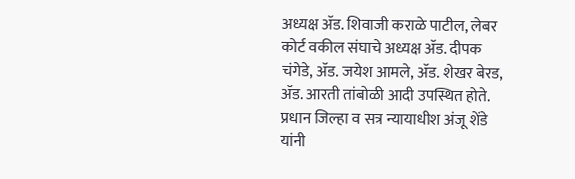अध्यक्ष ॲड. शिवाजी कराळे पाटील, लेबर कोर्ट वकील संघाचे अध्यक्ष ॲड. दीपक चंगेडे, ॲड. जयेश आमले, ॲड. शेखर बेरड, ॲड. आरती तांबोळी आदी उपस्थित होते.
प्रधान जिल्हा व सत्र न्यायाधीश अंजू शेंडे यांनी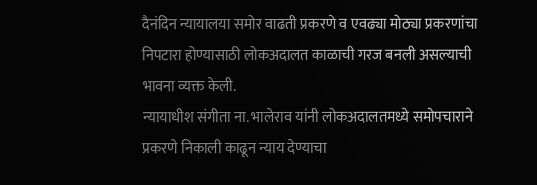दैनंदिन न्यायालया समोर वाढती प्रकरणे व एवढ्या मोठ्या प्रकरणांचा निपटारा होण्यासाठी लोकअदालत काळाची गरज बनली असल्याची भावना व्यक्त केली.
न्यायाधीश संगीता ना. भालेराव यांनी लोकअदालतमध्ये समोपचाराने प्रकरणे निकाली काढून न्याय देण्याचा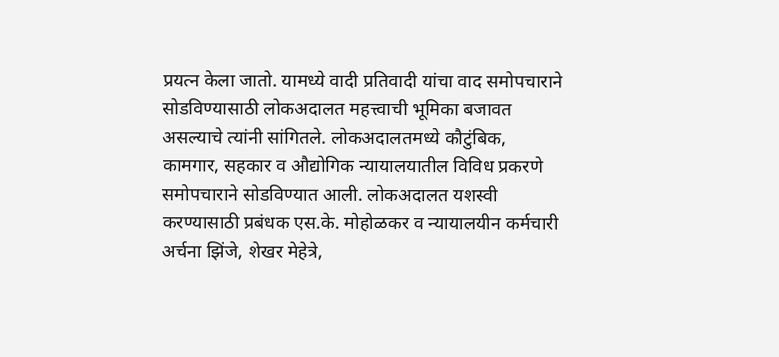प्रयत्न केला जातो. यामध्ये वादी प्रतिवादी यांचा वाद समोपचाराने सोडविण्यासाठी लोकअदालत महत्त्वाची भूमिका बजावत असल्याचे त्यांनी सांगितले. लोकअदालतमध्ये कौटुंबिक, कामगार, सहकार व औद्योगिक न्यायालयातील विविध प्रकरणे समोपचाराने सोडविण्यात आली. लोकअदालत यशस्वी करण्यासाठी प्रबंधक एस.के. मोहोळकर व न्यायालयीन कर्मचारी अर्चना झिंजे, शेखर मेहेत्रे,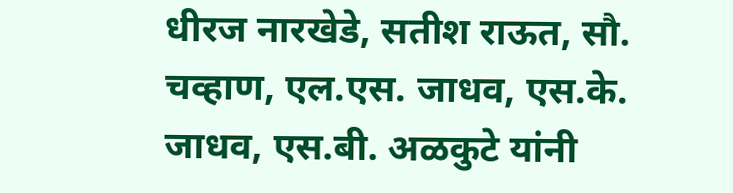धीरज नारखेडे, सतीश राऊत, सौ. चव्हाण, एल.एस. जाधव, एस.के. जाधव, एस.बी. अळकुटे यांनी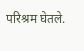परिश्रम घेतले.